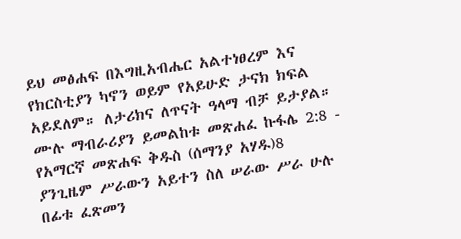ይህ መፅሐፍ በእግዚአብሔር አልተነፀረም እና የክርስቲያን ካኖን ወይም የአይሁድ ታናክ ክፍል አይደለም። ለታሪክና ለጥናት ዓላማ ብቻ ይታያል። ሙሉ ማብራሪያን ይመልከቱ መጽሐፈ ኩፋሌ 2:8 - የአማርኛ መጽሐፍ ቅዱስ (ሰማንያ አሃዱ)8 ያንጊዜም ሥራውን አይተን ስለ ሠራው ሥራ ሁሉ በፊቱ ፈጽመን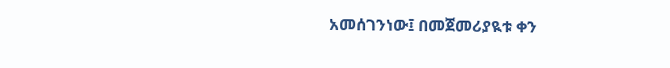አመሰገንነው፤ በመጀመሪያዪቱ ቀን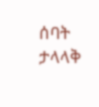ሰባት ታላላቅ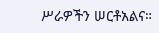ሥራዎችን ሠርቶአልና።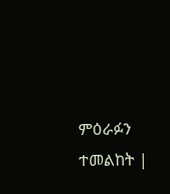ምዕራፉን ተመልከት |